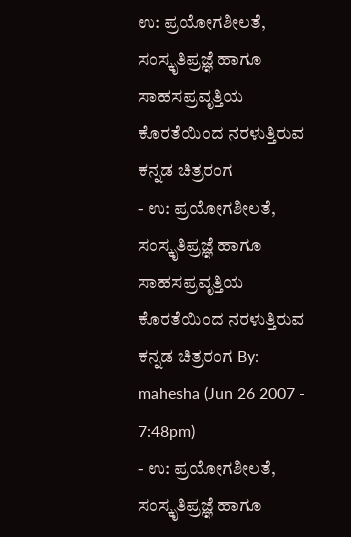ಉ: ಪ್ರಯೋಗಶೀಲತೆ, ಸಂಸ್ಕೃತಿಪ್ರಜ್ಞೆ ಹಾಗೂ ಸಾಹಸಪ್ರವೃತ್ತಿಯ ಕೊರತೆಯಿಂದ ನರಳುತ್ತಿರುವ ಕನ್ನಡ ಚಿತ್ರರಂಗ
- ಉ: ಪ್ರಯೋಗಶೀಲತೆ, ಸಂಸ್ಕೃತಿಪ್ರಜ್ಞೆ ಹಾಗೂ ಸಾಹಸಪ್ರವೃತ್ತಿಯ ಕೊರತೆಯಿಂದ ನರಳುತ್ತಿರುವ ಕನ್ನಡ ಚಿತ್ರರಂಗ By: mahesha (Jun 26 2007 - 7:48pm)
- ಉ: ಪ್ರಯೋಗಶೀಲತೆ, ಸಂಸ್ಕೃತಿಪ್ರಜ್ಞೆ ಹಾಗೂ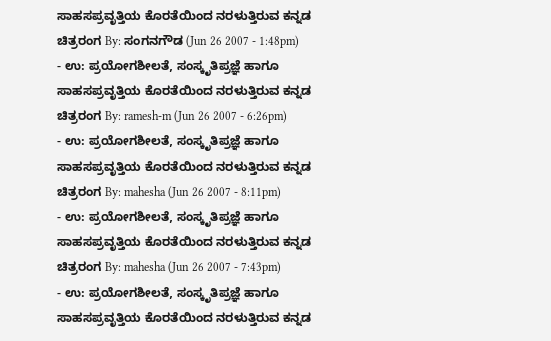ಸಾಹಸಪ್ರವೃತ್ತಿಯ ಕೊರತೆಯಿಂದ ನರಳುತ್ತಿರುವ ಕನ್ನಡ ಚಿತ್ರರಂಗ By: ಸಂಗನಗೌಡ (Jun 26 2007 - 1:48pm)
- ಉ: ಪ್ರಯೋಗಶೀಲತೆ, ಸಂಸ್ಕೃತಿಪ್ರಜ್ಞೆ ಹಾಗೂ ಸಾಹಸಪ್ರವೃತ್ತಿಯ ಕೊರತೆಯಿಂದ ನರಳುತ್ತಿರುವ ಕನ್ನಡ ಚಿತ್ರರಂಗ By: ramesh-m (Jun 26 2007 - 6:26pm)
- ಉ: ಪ್ರಯೋಗಶೀಲತೆ, ಸಂಸ್ಕೃತಿಪ್ರಜ್ಞೆ ಹಾಗೂ ಸಾಹಸಪ್ರವೃತ್ತಿಯ ಕೊರತೆಯಿಂದ ನರಳುತ್ತಿರುವ ಕನ್ನಡ ಚಿತ್ರರಂಗ By: mahesha (Jun 26 2007 - 8:11pm)
- ಉ: ಪ್ರಯೋಗಶೀಲತೆ, ಸಂಸ್ಕೃತಿಪ್ರಜ್ಞೆ ಹಾಗೂ ಸಾಹಸಪ್ರವೃತ್ತಿಯ ಕೊರತೆಯಿಂದ ನರಳುತ್ತಿರುವ ಕನ್ನಡ ಚಿತ್ರರಂಗ By: mahesha (Jun 26 2007 - 7:43pm)
- ಉ: ಪ್ರಯೋಗಶೀಲತೆ, ಸಂಸ್ಕೃತಿಪ್ರಜ್ಞೆ ಹಾಗೂ ಸಾಹಸಪ್ರವೃತ್ತಿಯ ಕೊರತೆಯಿಂದ ನರಳುತ್ತಿರುವ ಕನ್ನಡ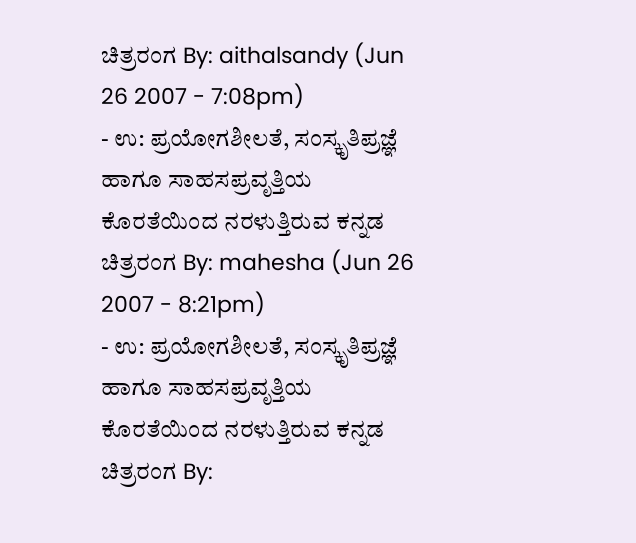ಚಿತ್ರರಂಗ By: aithalsandy (Jun 26 2007 - 7:08pm)
- ಉ: ಪ್ರಯೋಗಶೀಲತೆ, ಸಂಸ್ಕೃತಿಪ್ರಜ್ಞೆ ಹಾಗೂ ಸಾಹಸಪ್ರವೃತ್ತಿಯ ಕೊರತೆಯಿಂದ ನರಳುತ್ತಿರುವ ಕನ್ನಡ ಚಿತ್ರರಂಗ By: mahesha (Jun 26 2007 - 8:21pm)
- ಉ: ಪ್ರಯೋಗಶೀಲತೆ, ಸಂಸ್ಕೃತಿಪ್ರಜ್ಞೆ ಹಾಗೂ ಸಾಹಸಪ್ರವೃತ್ತಿಯ ಕೊರತೆಯಿಂದ ನರಳುತ್ತಿರುವ ಕನ್ನಡ ಚಿತ್ರರಂಗ By: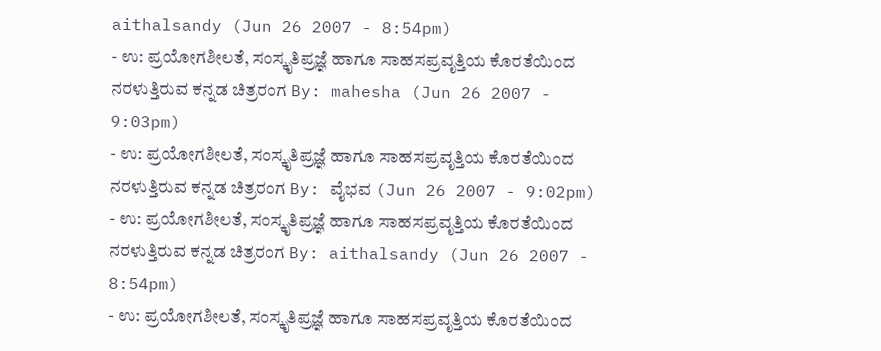aithalsandy (Jun 26 2007 - 8:54pm)
- ಉ: ಪ್ರಯೋಗಶೀಲತೆ, ಸಂಸ್ಕೃತಿಪ್ರಜ್ಞೆ ಹಾಗೂ ಸಾಹಸಪ್ರವೃತ್ತಿಯ ಕೊರತೆಯಿಂದ ನರಳುತ್ತಿರುವ ಕನ್ನಡ ಚಿತ್ರರಂಗ By: mahesha (Jun 26 2007 - 9:03pm)
- ಉ: ಪ್ರಯೋಗಶೀಲತೆ, ಸಂಸ್ಕೃತಿಪ್ರಜ್ಞೆ ಹಾಗೂ ಸಾಹಸಪ್ರವೃತ್ತಿಯ ಕೊರತೆಯಿಂದ ನರಳುತ್ತಿರುವ ಕನ್ನಡ ಚಿತ್ರರಂಗ By: ವೈಭವ (Jun 26 2007 - 9:02pm)
- ಉ: ಪ್ರಯೋಗಶೀಲತೆ, ಸಂಸ್ಕೃತಿಪ್ರಜ್ಞೆ ಹಾಗೂ ಸಾಹಸಪ್ರವೃತ್ತಿಯ ಕೊರತೆಯಿಂದ ನರಳುತ್ತಿರುವ ಕನ್ನಡ ಚಿತ್ರರಂಗ By: aithalsandy (Jun 26 2007 - 8:54pm)
- ಉ: ಪ್ರಯೋಗಶೀಲತೆ, ಸಂಸ್ಕೃತಿಪ್ರಜ್ಞೆ ಹಾಗೂ ಸಾಹಸಪ್ರವೃತ್ತಿಯ ಕೊರತೆಯಿಂದ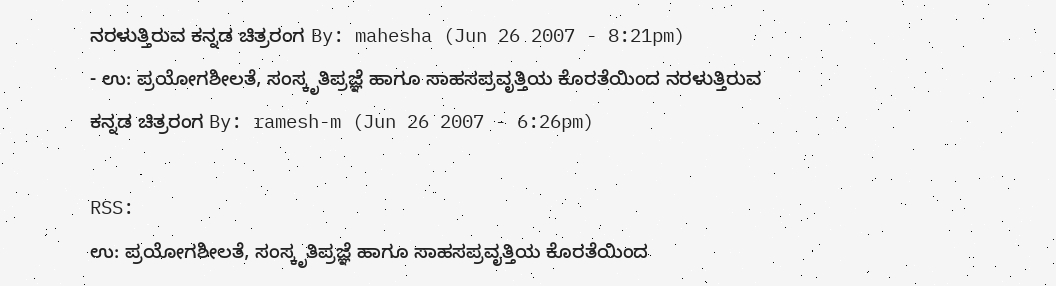ನರಳುತ್ತಿರುವ ಕನ್ನಡ ಚಿತ್ರರಂಗ By: mahesha (Jun 26 2007 - 8:21pm)
- ಉ: ಪ್ರಯೋಗಶೀಲತೆ, ಸಂಸ್ಕೃತಿಪ್ರಜ್ಞೆ ಹಾಗೂ ಸಾಹಸಪ್ರವೃತ್ತಿಯ ಕೊರತೆಯಿಂದ ನರಳುತ್ತಿರುವ ಕನ್ನಡ ಚಿತ್ರರಂಗ By: ramesh-m (Jun 26 2007 - 6:26pm)

RSS:
ಉ: ಪ್ರಯೋಗಶೀಲತೆ, ಸಂಸ್ಕೃತಿಪ್ರಜ್ಞೆ ಹಾಗೂ ಸಾಹಸಪ್ರವೃತ್ತಿಯ ಕೊರತೆಯಿಂದ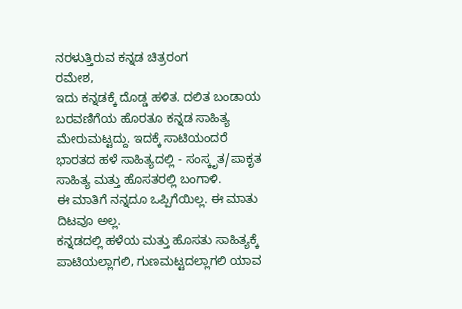ನರಳುತ್ತಿರುವ ಕನ್ನಡ ಚಿತ್ರರಂಗ
ರಮೇಶ,
ಇದು ಕನ್ನಡಕ್ಕೆ ದೊಡ್ಡ ಹಳಿತ. ದಲಿತ ಬಂಡಾಯ ಬರವಣಿಗೆಯ ಹೊರತೂ ಕನ್ನಡ ಸಾಹಿತ್ಯ ಮೇರುಮಟ್ಟದ್ದು. ಇದಕ್ಕೆ ಸಾಟಿಯಂದರೆ ಭಾರತದ ಹಳೆ ಸಾಹಿತ್ಯದಲ್ಲಿ - ಸಂಸ್ಕೃತ/ಪಾಕೃತ ಸಾಹಿತ್ಯ ಮತ್ತು ಹೊಸತರಲ್ಲಿ ಬಂಗಾಳಿ.
ಈ ಮಾತಿಗೆ ನನ್ನದೂ ಒಪ್ಪಿಗೆಯಿಲ್ಲ. ಈ ಮಾತು ದಿಟವೂ ಅಲ್ಲ.
ಕನ್ನಡದಲ್ಲಿ ಹಳೆಯ ಮತ್ತು ಹೊಸತು ಸಾಹಿತ್ಯಕ್ಕೆ ಪಾಟಿಯಲ್ಲಾಗಲಿ, ಗುಣಮಟ್ಟದಲ್ಲಾಗಲಿ ಯಾವ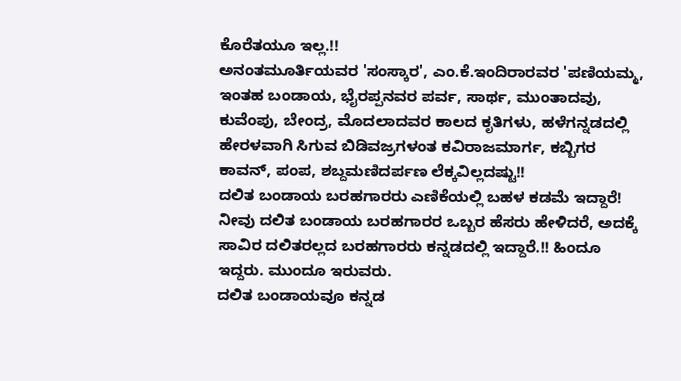ಕೊರೆತಯೂ ಇಲ್ಲ.!!
ಅನಂತಮೂರ್ತಿಯವರ 'ಸಂಸ್ಕಾರ', ಎಂ.ಕೆ.ಇಂದಿರಾರವರ 'ಪಣಿಯಮ್ಮ, ಇಂತಹ ಬಂಡಾಯ, ಭೈರಪ್ಪನವರ ಪರ್ವ, ಸಾರ್ಥ, ಮುಂತಾದವು, ಕುವೆಂಪು, ಬೇಂದ್ರ, ಮೊದಲಾದವರ ಕಾಲದ ಕೃತಿಗಳು, ಹಳೆಗನ್ನಡದಲ್ಲಿ ಹೇರಳವಾಗಿ ಸಿಗುವ ಬಿಡಿವಜ್ರಗಳಂತ ಕವಿರಾಜಮಾರ್ಗ, ಕಬ್ಬಿಗರ ಕಾವನ್, ಪಂಪ, ಶಬ್ದಮಣಿದರ್ಪಣ ಲೆಕ್ಕವಿಲ್ಲದಷ್ಟು!!
ದಲಿತ ಬಂಡಾಯ ಬರಹಗಾರರು ಎಣಿಕೆಯಲ್ಲಿ ಬಹಳ ಕಡಮೆ ಇದ್ದಾರೆ! ನೀವು ದಲಿತ ಬಂಡಾಯ ಬರಹಗಾರರ ಒಬ್ಬರ ಹೆಸರು ಹೇಳಿದರೆ, ಅದಕ್ಕೆ ಸಾವಿರ ದಲಿತರಲ್ಲದ ಬರಹಗಾರರು ಕನ್ನಡದಲ್ಲಿ ಇದ್ದಾರೆ.!! ಹಿಂದೂ ಇದ್ದರು. ಮುಂದೂ ಇರುವರು.
ದಲಿತ ಬಂಡಾಯವೂ ಕನ್ನಡ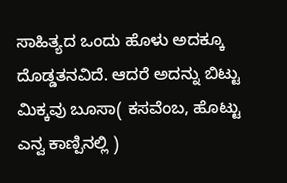ಸಾಹಿತ್ಯದ ಒಂದು ಹೊಳು ಅದಕ್ಕೂ ದೊಡ್ಡತನವಿದೆ. ಆದರೆ ಅದನ್ನು ಬಿಟ್ಟು ಮಿಕ್ಕವು ಬೂಸಾ( ಕಸವೆಂಬ, ಹೊಟ್ಟು ಎನ್ವ ಕಾಣ್ಪಿನಲ್ಲಿ )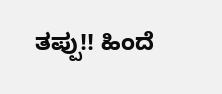ತಪ್ಪು!! ಹಿಂದೆ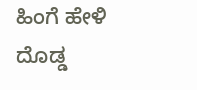ಹಿಂಗೆ ಹೇಳಿ ದೊಡ್ಡ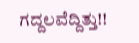ಗದ್ದಲವೆದ್ದಿತ್ತು!!